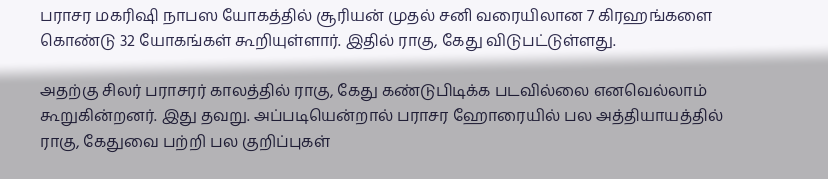பராசர மகரிஷி நாபஸ யோகத்தில் சூரியன் முதல் சனி வரையிலான 7 கிரஹங்களை கொண்டு 32 யோகங்கள் கூறியுள்ளார். இதில் ராகு, கேது விடுபட்டுள்ளது.

அதற்கு சிலர் பராசரர் காலத்தில் ராகு, கேது கண்டுபிடிக்க படவில்லை எனவெல்லாம் கூறுகின்றனர். இது தவறு. அப்படியென்றால் பராசர ஹோரையில் பல அத்தியாயத்தில் ராகு, கேதுவை பற்றி பல குறிப்புகள்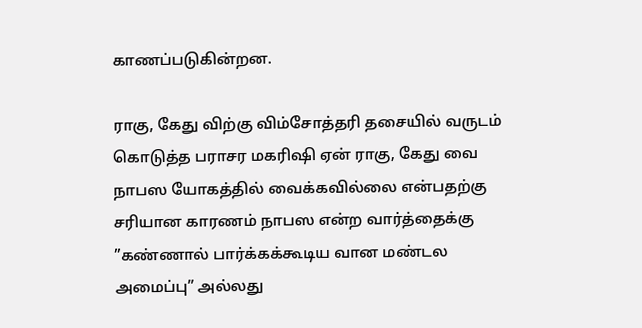காணப்படுகின்றன.

ராகு, கேது விற்கு விம்சோத்தரி தசையில் வருடம் கொடுத்த பராசர மகரிஷி ஏன் ராகு, கேது வை நாபஸ யோகத்தில் வைக்கவில்லை என்பதற்கு சரியான காரணம் நாபஸ என்ற வார்த்தைக்கு ”கண்ணால் பார்க்கக்கூடிய வான மண்டல அமைப்பு” அல்லது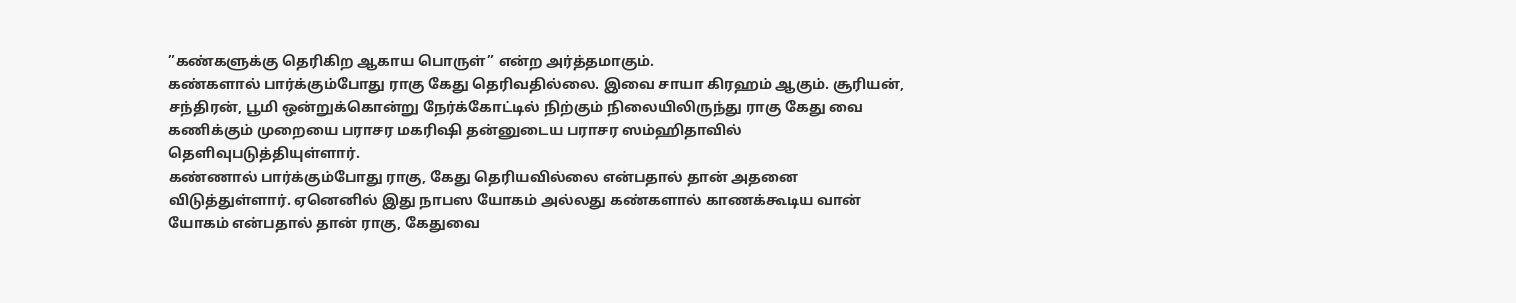”கண்களுக்கு தெரிகிற ஆகாய பொருள்” என்ற அர்த்தமாகும்.
கண்களால் பார்க்கும்போது ராகு கேது தெரிவதில்லை. இவை சாயா கிரஹம் ஆகும். சூரியன், சந்திரன், பூமி ஒன்றுக்கொன்று நேர்க்கோட்டில் நிற்கும் நிலையிலிருந்து ராகு கேது வை கணிக்கும் முறையை பராசர மகரிஷி தன்னுடைய பராசர ஸம்ஹிதாவில் தெளிவுபடுத்தியுள்ளார்.
கண்ணால் பார்க்கும்போது ராகு, கேது தெரியவில்லை என்பதால் தான் அதனை விடுத்துள்ளார். ஏனெனில் இது நாபஸ யோகம் அல்லது கண்களால் காணக்கூடிய வான் யோகம் என்பதால் தான் ராகு, கேதுவை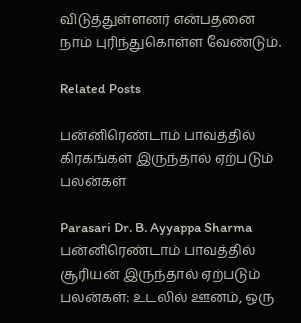விடுத்துள்ளனர் என்பதனை நாம் புரிந்துகொள்ள வேண்டும்.

Related Posts

பன்னிரெண்டாம் பாவத்தில் கிரகங்கள் இருந்தால் ஏற்படும் பலன்கள்

Parasari Dr. B. Ayyappa Sharma
பன்னிரெண்டாம் பாவத்தில் சூரியன் இருந்தால் ஏற்படும் பலன்கள்: உடலில் ஊனம், ஒரு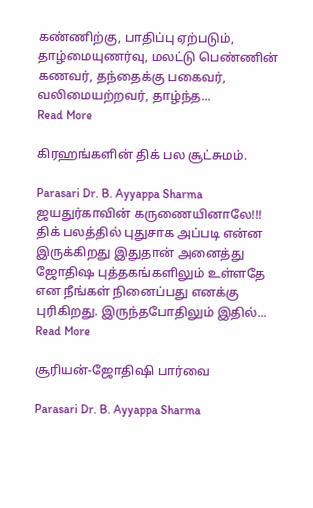கண்ணிற்கு, பாதிப்பு ஏற்படும், தாழ்மையுணர்வு, மலட்டு பெண்ணின் கணவர், தந்தைக்கு பகைவர், வலிமையற்றவர், தாழ்ந்த...
Read More

கிரஹங்களின் திக் பல சூட்சுமம்.

Parasari Dr. B. Ayyappa Sharma
ஜயதுர்காவின் கருணையினாலே!!! திக் பலத்தில் புதுசாக அப்படி என்ன இருக்கிறது இதுதான் அனைத்து ஜோதிஷ புத்தகங்களிலும் உள்ளதே என நீங்கள் நினைப்பது எனக்கு புரிகிறது. இருந்தபோதிலும் இதில்...
Read More

சூரியன்-ஜோதிஷி பார்வை

Parasari Dr. B. Ayyappa Sharma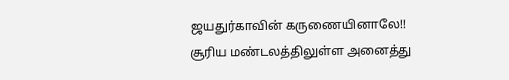ஜயதுர்காவின் கருணையினாலே!! சூரிய மண்டலத்திலுள்ள அனைத்து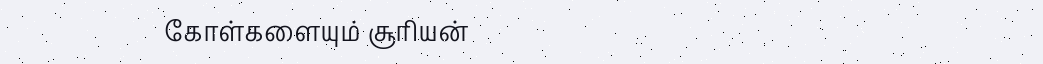கோள்களையும் சூரியன்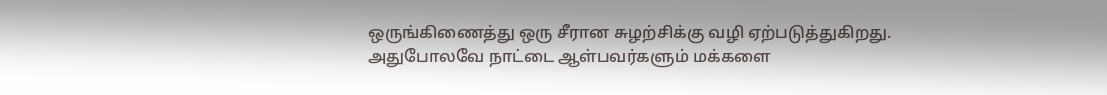ஒருங்கிணைத்து ஒரு சீரான சுழற்சிக்கு வழி ஏற்படுத்துகிறது. அதுபோலவே நாட்டை ஆள்பவர்களும் மக்களை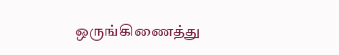ஒருங்கிணைத்து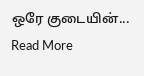ஒரே குடையின்...
Read More